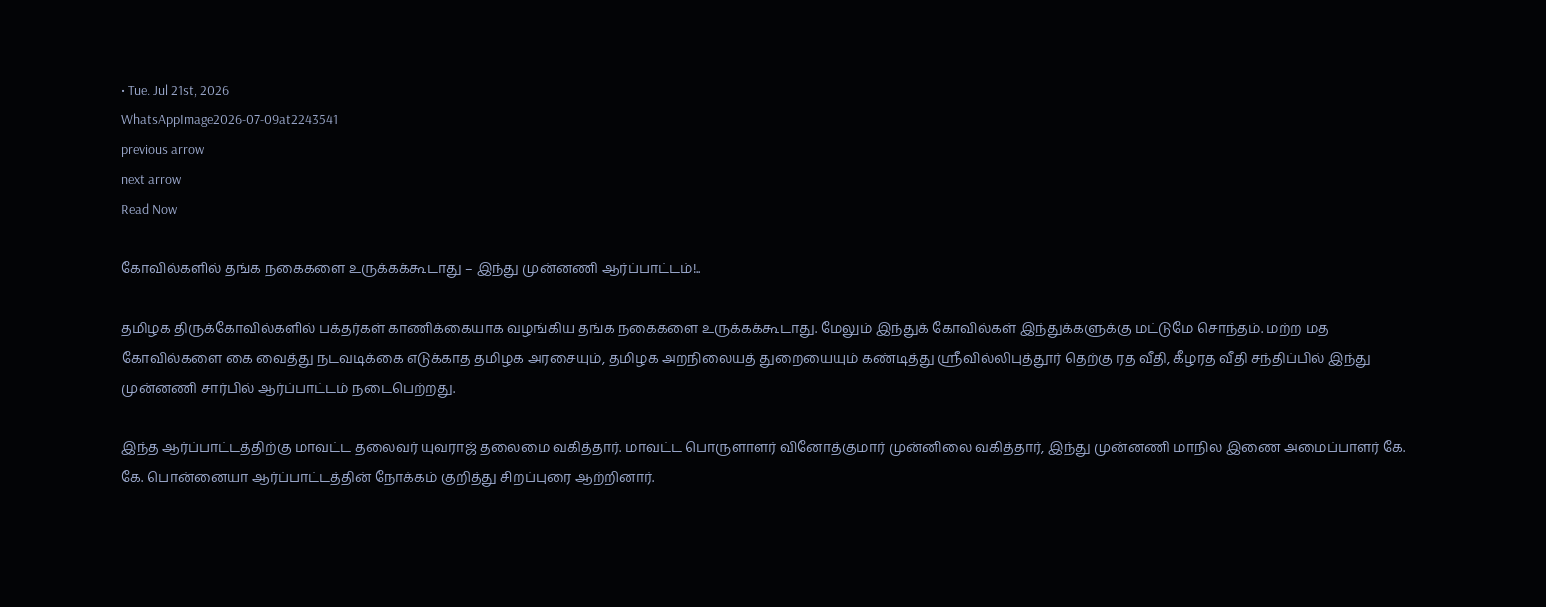• Tue. Jul 21st, 2026
WhatsAppImage2026-07-09at2243541
previous arrow
next arrow
Read Now

கோவில்களில் தங்க நகைகளை உருக்கக்கூடாது – இந்து முன்னணி ஆர்ப்பாட்டம்!..

தமிழக திருக்கோவில்களில் பக்தர்கள் காணிக்கையாக வழங்கிய தங்க நகைகளை உருக்கக்கூடாது. மேலும் இந்துக் கோவில்கள் இந்துக்களுக்கு மட்டுமே சொந்தம். மற்ற மத கோவில்களை கை வைத்து நடவடிக்கை எடுக்காத தமிழக அரசையும், தமிழக அறநிலையத் துறையையும் கண்டித்து ஸ்ரீவில்லிபுத்தூர் தெற்கு ரத வீதி, கீழரத வீதி சந்திப்பில் இந்து முன்னணி சார்பில் ஆர்ப்பாட்டம் நடைபெற்றது.

இந்த ஆர்ப்பாட்டத்திற்கு மாவட்ட தலைவர் யுவராஜ் தலைமை வகித்தார். மாவட்ட பொருளாளர் வினோத்குமார் முன்னிலை வகித்தார், இந்து முன்னணி மாநில இணை அமைப்பாளர் கே. கே. பொன்னையா ஆர்ப்பாட்டத்தின் நோக்கம் குறித்து சிறப்புரை ஆற்றினார்.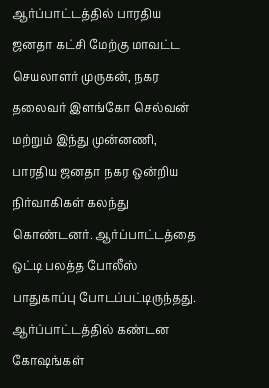ஆர்ப்பாட்டத்தில் பாரதிய ஜனதா கட்சி மேற்கு மாவட்ட செயலாளர் முருகன், நகர தலைவர் இளங்கோ செல்வன் மற்றும் இந்து முன்னணி, பாரதிய ஜனதா நகர ஒன்றிய நிர்வாகிகள் கலந்து கொண்டனர். ஆர்ப்பாட்டத்தை ஒட்டி பலத்த போலீஸ் பாதுகாப்பு போடப்பட்டிருந்தது. ஆர்ப்பாட்டத்தில் கண்டன கோஷங்கள்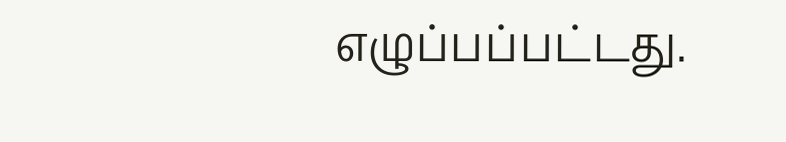எழுப்பப்பட்டது.